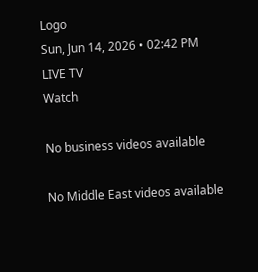Logo
Sun, Jun 14, 2026 • 02:42 PM
LIVE TV
Watch

No business videos available

No Middle East videos available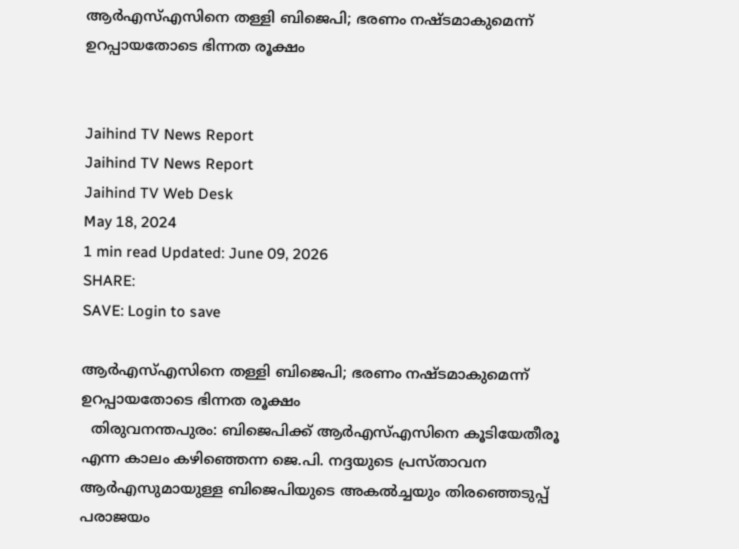ആർഎസ്എസിനെ തള്ളി ബിജെപി; ഭരണം നഷ്ടമാകുമെന്ന് ഉറപ്പായതോടെ ഭിന്നത രൂക്ഷം


Jaihind TV News Report
Jaihind TV News Report
Jaihind TV Web Desk
May 18, 2024
1 min read Updated: June 09, 2026
SHARE:
SAVE: Login to save

ആർഎസ്എസിനെ തള്ളി ബിജെപി; ഭരണം നഷ്ടമാകുമെന്ന് ഉറപ്പായതോടെ ഭിന്നത രൂക്ഷം
  തിരുവനന്തപുരം: ബിജെപിക്ക് ആർഎസ്എസിനെ കൂടിയേതീരൂ എന്ന കാലം കഴിഞ്ഞെന്ന ജെ.പി. നദ്ദയുടെ പ്രസ്താവന ആർഎസുമായുള്ള ബിജെപിയുടെ അകൽച്ചയും തിരഞ്ഞെടുപ്പ് പരാജയം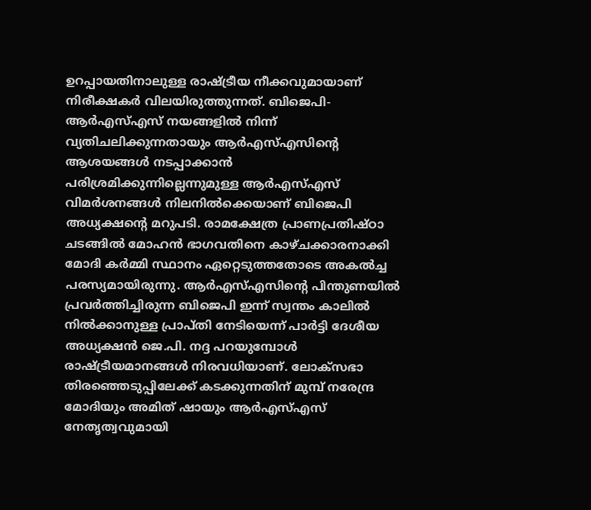ഉറപ്പായതിനാലുള്ള രാഷ്ട്രീയ നീക്കവുമായാണ് നിരീക്ഷകർ വിലയിരുത്തുന്നത്. ബിജെപി- ആർഎസ്എസ് നയങ്ങളിൽ നിന്ന് വ്യതിചലിക്കുന്നതായും ആർഎസ്എസിന്‍റെ ആശയങ്ങൾ നടപ്പാക്കാൻ പരിശ്രമിക്കുന്നില്ലെന്നുമുള്ള ആർഎസ്എസ് വിമർശനങ്ങൾ നിലനിൽക്കെയാണ് ബിജെപി അധ്യക്ഷന്‍റെ മറുപടി. രാമക്ഷേത്ര പ്രാണപ്രതിഷ്ഠാ ചടങ്ങിൽ മോഹൻ ഭാഗവതിനെ കാഴ്ചക്കാരനാക്കി മോദി കർമ്മി സ്ഥാനം ഏറ്റെടുത്തതോടെ അകൽച്ച പരസ്യമായിരുന്നു. ആർഎസ്എസിന്‍റെ പിന്തുണയിൽ പ്രവർത്തിച്ചിരുന്ന ബിജെപി ഇന്ന് സ്വന്തം കാലിൽ നിൽക്കാനുള്ള പ്രാപ്തി നേടിയെന്ന് പാർട്ടി ദേശീയ അധ്യക്ഷൻ ജെ.പി. നദ്ദ പറയുമ്പോൾ രാഷ്ട്രീയമാനങ്ങള്‍ നിരവധിയാണ്. ലോക്‌സഭാ തിരഞ്ഞെടുപ്പിലേക്ക് കടക്കുന്നതിന് മുമ്പ് നരേന്ദ്ര മോദിയും അമിത് ഷായും ആർഎസ്എസ് നേതൃത്വവുമായി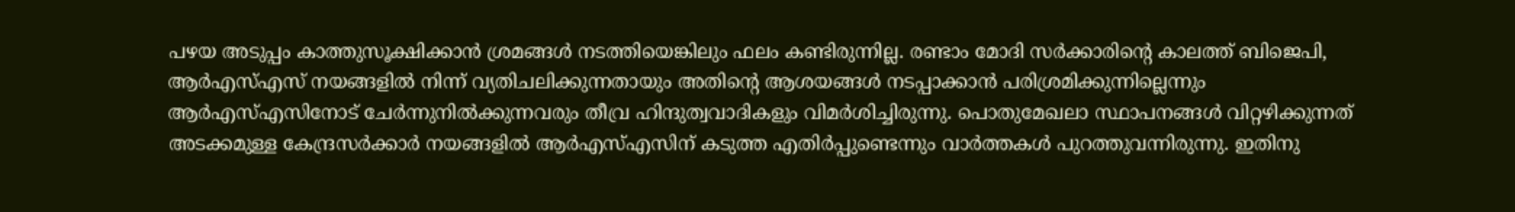പഴയ അടുപ്പം കാത്തുസൂക്ഷിക്കാൻ ശ്രമങ്ങൾ നടത്തിയെങ്കിലും ഫലം കണ്ടിരുന്നില്ല. രണ്ടാം മോദി സർക്കാരിന്‍റെ കാലത്ത് ബിജെപി, ആർഎസ്എസ് നയങ്ങളിൽ നിന്ന് വ്യതിചലിക്കുന്നതായും അതിന്‍റെ ആശയങ്ങൾ നടപ്പാക്കാൻ പരിശ്രമിക്കുന്നില്ലെന്നും ആർഎസ്എസിനോട് ചേർന്നുനിൽക്കുന്നവരും തീവ്ര ഹിന്ദുത്വവാദികളും വിമർശിച്ചിരുന്നു. പൊതുമേഖലാ സ്ഥാപനങ്ങൾ വിറ്റഴിക്കുന്നത് അടക്കമുള്ള കേന്ദ്രസർക്കാർ നയങ്ങളിൽ ആർഎസ്എസിന് കടുത്ത എതിർപ്പുണ്ടെന്നും വാർത്തകൾ പുറത്തുവന്നിരുന്നു. ഇതിനു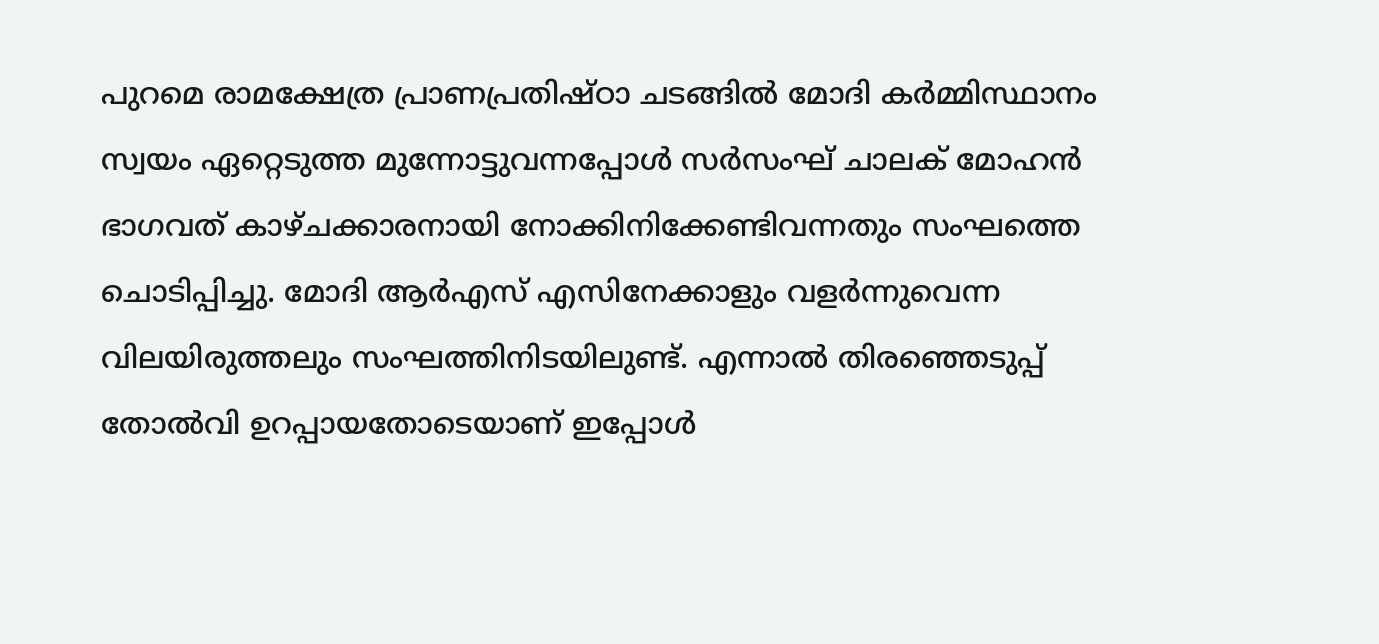പുറമെ രാമക്ഷേത്ര പ്രാണപ്രതിഷ്ഠാ ചടങ്ങിൽ മോദി കർമ്മിസ്ഥാനം സ്വയം ഏറ്റെടുത്ത മുന്നോട്ടുവന്നപ്പോൾ സർസംഘ് ചാലക് മോഹൻ ഭാഗവത് കാഴ്ചക്കാരനായി നോക്കിനിക്കേണ്ടിവന്നതും സംഘത്തെ ചൊടിപ്പിച്ചു. മോദി ആർഎസ് എസിനേക്കാളും വളർന്നുവെന്ന വിലയിരുത്തലും സംഘത്തിനിടയിലുണ്ട്. എന്നാൽ തിരഞ്ഞെടുപ്പ് തോൽവി ഉറപ്പായതോടെയാണ് ഇപ്പോൾ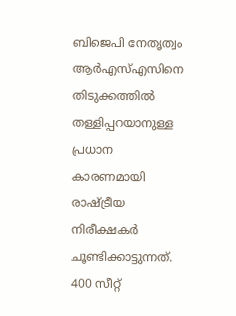ബിജെപി നേതൃത്വം ആർഎസ്എസിനെ തിടുക്കത്തിൽ തള്ളിപ്പറയാനുള്ള പ്രധാന കാരണമായി രാഷ്ട്രീയ നിരീക്ഷകർ ചൂണ്ടിക്കാട്ടുന്നത്. 400 സീറ്റ്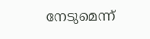നേടുമെന്ന്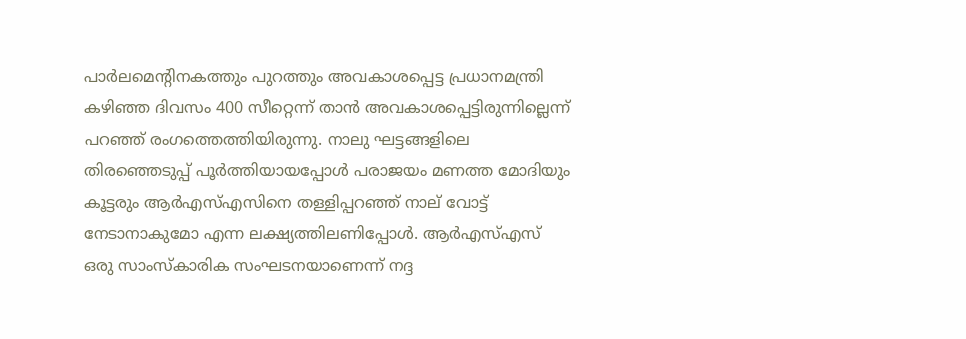പാർലമെന്‍റിനകത്തും പുറത്തും അവകാശപ്പെട്ട പ്രധാനമന്ത്രി കഴിഞ്ഞ ദിവസം 400 സീറ്റെന്ന് താൻ അവകാശപ്പെട്ടിരുന്നില്ലെന്ന് പറഞ്ഞ് രംഗത്തെത്തിയിരുന്നു. നാലു ഘട്ടങ്ങളിലെ തിരഞ്ഞെടുപ്പ് പൂർത്തിയായപ്പോൾ പരാജയം മണത്ത മോദിയും കൂട്ടരും ആർഎസ്എസിനെ തള്ളിപ്പറഞ്ഞ് നാല് വോട്ട് നേടാനാകുമോ എന്ന ലക്ഷ്യത്തിലണിപ്പോൾ. ആർഎസ്എസ് ഒരു സാംസ്‌കാരിക സംഘടനയാണെന്ന് നദ്ദ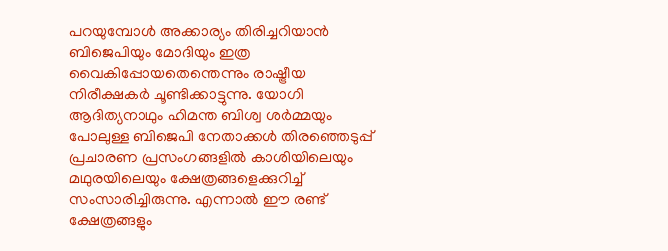പറയുമ്പോൾ അക്കാര്യം തിരിച്ചറിയാൻ ബിജെപിയും മോദിയും ഇത്ര വൈകിപ്പോയതെന്തെന്നും രാഷ്ട്രീയ നിരീക്ഷകർ ചൂണ്ടിക്കാട്ടുന്നു. യോഗി ആദിത്യനാഥും ഹിമന്ത ബിശ്വ ശർമ്മയും പോലുള്ള ബിജെപി നേതാക്കൾ തിരഞ്ഞെടുപ്പ് പ്രചാരണ പ്രസംഗങ്ങളിൽ കാശിയിലെയും മഥുരയിലെയും ക്ഷേത്രങ്ങളെക്കുറിച്ച് സംസാരിച്ചിരുന്നു. എന്നാൽ ഈ രണ്ട് ക്ഷേത്രങ്ങളും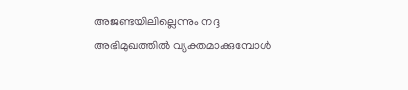അജണ്ടയിലില്ലെന്നും നദ്ദ അഭിമുഖത്തിൽ വ്യക്തമാക്കുമ്പോൾ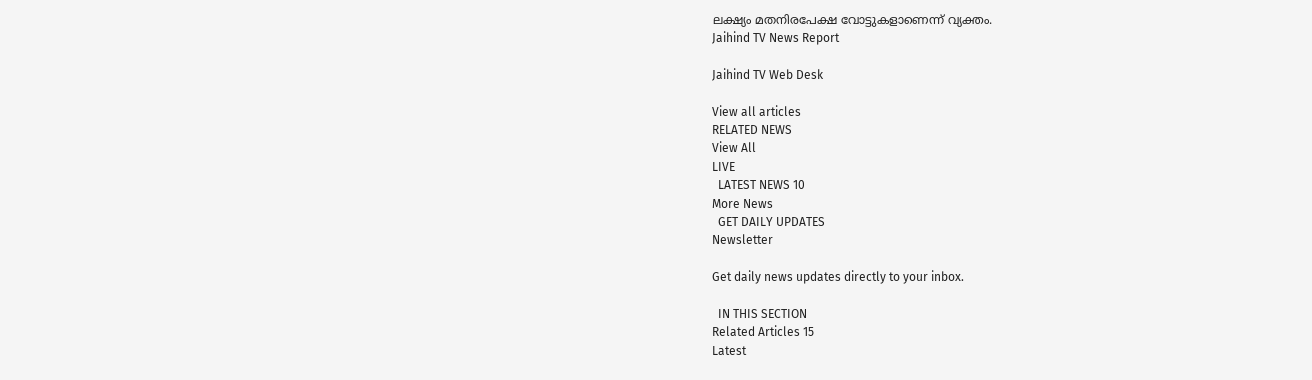ലക്ഷ്യം മതനിരപേക്ഷ വോട്ടുകളാണെന്ന് വ്യക്തം.
Jaihind TV News Report

Jaihind TV Web Desk

View all articles
RELATED NEWS
View All
LIVE
  LATEST NEWS 10
More News
  GET DAILY UPDATES
Newsletter

Get daily news updates directly to your inbox.

  IN THIS SECTION
Related Articles 15
Latest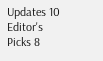Updates 10
Editor's Picks 8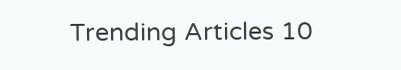Trending Articles 10